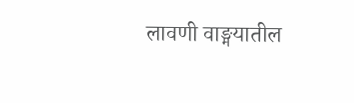लावणी वाङ्मयातील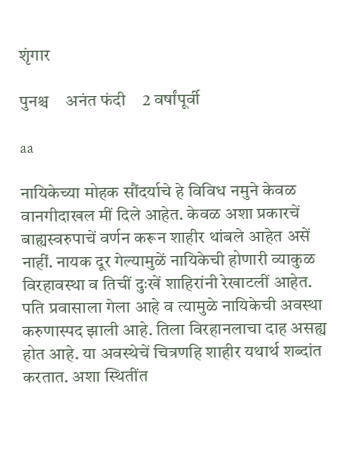शृंगार

पुनश्च    अनंत फंदी    2 वर्षांपूर्वी

aa

नायिकेच्या मोहक सौंदर्याचे हे विविध नमुने केवळ वानगीदाखल मीं दिले आहेत. केवळ अशा प्रकारचें बाह्यस्वरुपाचें वर्णन करून शाहीर थांबले आहेत असें नाहीं. नायक दूर गेल्यामुळें नायिकेची होणारी व्याकुळ विरहावस्था व तिचीं दुःखें शाहिरांनी रेखाटलीं आहेत. पति प्रवासाला गेला आहे व त्यामुळे नायिकेची अवस्था करुणास्पद झाली आहे. तिला विरहानलाचा दाह असह्य होत आहे. या अवस्थेचें चित्रणहि शाहीर यथार्थ शब्दांत करतात. अशा स्थितींत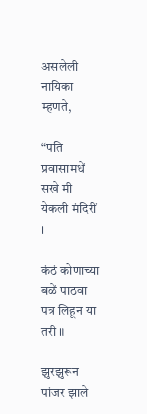असलेली नायिका म्हणते,

“पति प्रवासामधें सखे मी येकली मंदिरीं ।

कंठं कोणाच्या बळें पाठवा पत्र लिहून या तरी ॥

झुरझुरून पांजर झाले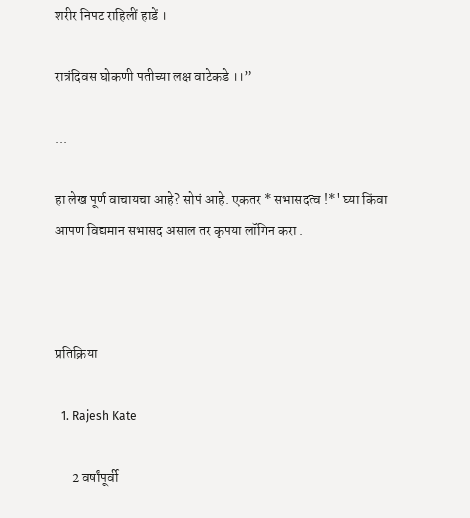शरीर निपट राहिलीं हाडें ।

रात्रंदिवस घोकणी पतीच्या लक्ष वाटेकडे ।।”

...

हा लेख पूर्ण वाचायचा आहे? सोपं आहे. एकतर * सभासदत्व !*' घ्या किंवा आपण विद्यमान सभासद असाल तर कृपया लॉगिन करा .



प्रतिक्रिया

  1. Rajesh Kate

      2 वर्षांपूर्वी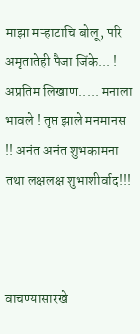माझा मऱ्हाटाचि बोलू, परि अमृतातेही पैजा जिंके... ! अप्रतिम लिखाण..... मनाला भावले ! तृप्त झाले मनमानस !! अनंत अनंत शुभकामना तथा लक्षलक्ष शुभाशीर्वाद!!!



वाचण्यासारखे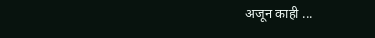अजून काही ...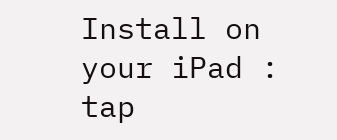Install on your iPad : tap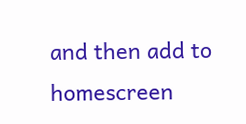and then add to homescreen